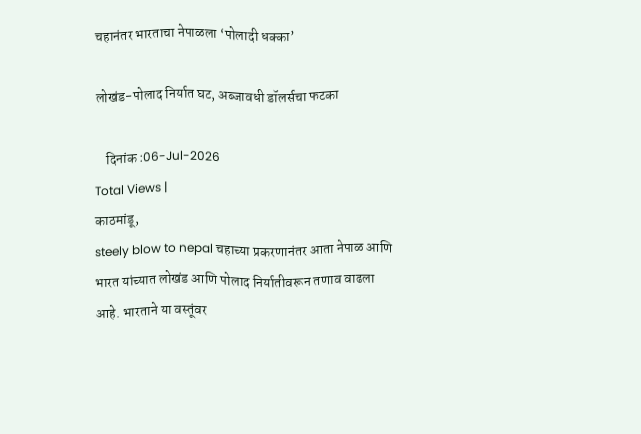चहानंतर भारताचा नेपाळला ‘पोलादी धक्का’

लोखंड-पोलाद निर्यात घट, अब्जावधी डॉलर्सचा फटका

    दिनांक :06-Jul-2026
Total Views |
काठमांडू,
steely blow to nepal चहाच्या प्रकरणानंतर आता नेपाळ आणि भारत यांच्यात लोखंड आणि पोलाद निर्यातीवरून तणाव वाढला आहे. भारताने या वस्तूंवर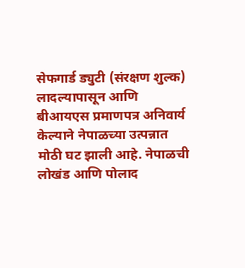सेफगार्ड ड्युटी (संरक्षण शुल्क) लादल्यापासून आणि बीआयएस प्रमाणपत्र अनिवार्य केल्याने नेपाळच्या उत्पन्नात मोठी घट झाली आहे. नेपाळची लोखंड आणि पोलाद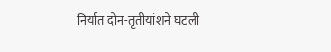निर्यात दोन-तृतीयांशने घटली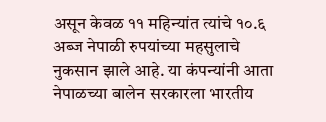असून केवळ ११ महिन्यांत त्यांचे १०.६ अब्ज नेपाळी रुपयांच्या महसुलाचे नुकसान झाले आहे. या कंपन्यांनी आता नेपाळच्या बालेन सरकारला भारतीय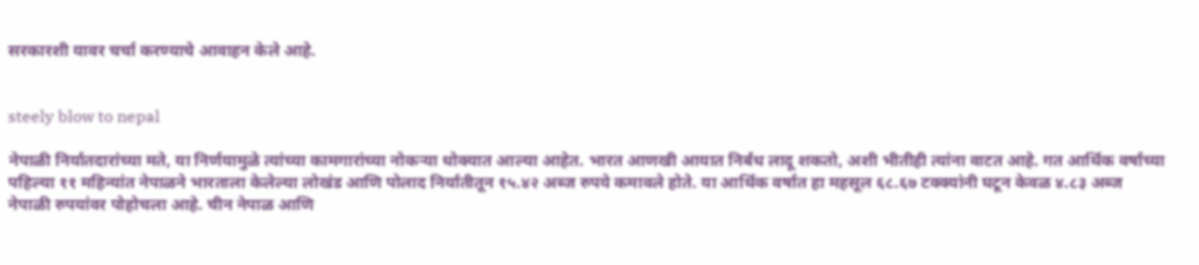सरकारशी यावर चर्चा करण्याचे आवाहन केले आहे.


steely blow to nepal

नेपाळी निर्यातदारांच्या मते, या निर्णयामुळे त्यांच्या कामगारांच्या नोकऱ्या धोक्यात आल्या आहेत. भारत आणखी आयात निर्बंध लादू शकतो, अशी भीतीही त्यांना वाटत आहे. गत आर्थिक वर्षाच्या पहिल्या ११ महिन्यांत नेपाळने भारताला केलेल्या लोखंड आणि पोलाद निर्यातीतून १५.४२ अब्ज रुपये कमावले होते. या आर्थिक वर्षात हा महसूल ६८.६७ टक्क्यांनी घटून केवळ ४.८३ अब्ज नेपाळी रुपयांवर पोहोचला आहे. चीन नेपाळ आणि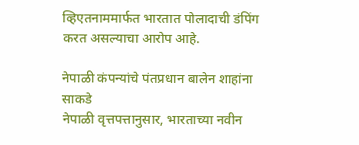व्हिएतनाममार्फत भारतात पोलादाची डंपिंग करत असल्याचा आरोप आहे.

नेपाळी कंपन्यांचे पंतप्रधान बालेन शाहांना साकडे
नेपाळी वृत्तपत्तानुसार, भारताच्या नवीन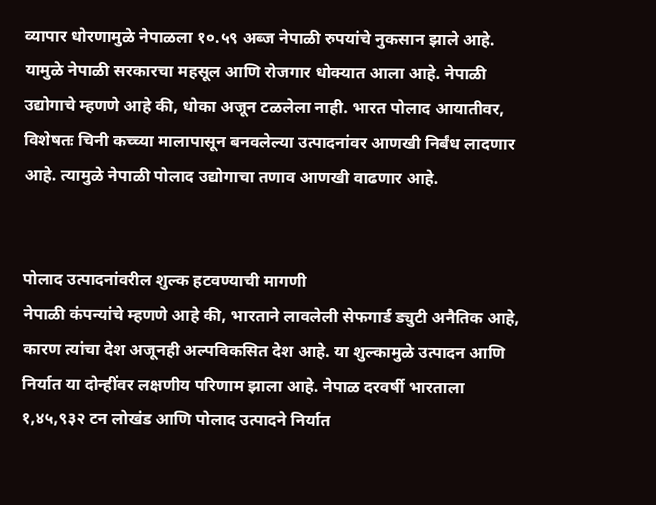व्यापार धोरणामुळे नेपाळला १०.५९ अब्ज नेपाळी रुपयांचे नुकसान झाले आहे. यामुळे नेपाळी सरकारचा महसूल आणि रोजगार धोक्यात आला आहे. नेपाळी उद्योगाचे म्हणणे आहे की, धोका अजून टळलेला नाही. भारत पोलाद आयातीवर, विशेषतः चिनी कच्च्या मालापासून बनवलेल्या उत्पादनांवर आणखी निर्बंध लादणार आहे. त्यामुळे नेपाळी पोलाद उद्योगाचा तणाव आणखी वाढणार आहे.


पोलाद उत्पादनांवरील शुल्क हटवण्याची मागणी
नेपाळी कंपन्यांचे म्हणणे आहे की, भारताने लावलेली सेफगार्ड ड्युटी अनैतिक आहे, कारण त्यांचा देश अजूनही अल्पविकसित देश आहे. या शुल्कामुळे उत्पादन आणि निर्यात या दोन्हींवर लक्षणीय परिणाम झाला आहे. नेपाळ दरवर्षी भारताला १,४५,९३२ टन लोखंड आणि पोलाद उत्पादने निर्यात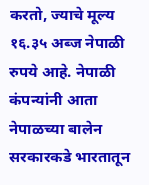करतो, ज्याचे मूल्य १६.३५ अब्ज नेपाळी रुपये आहे. नेपाळी कंपन्यांनी आता नेपाळच्या बालेन सरकारकडे भारतातून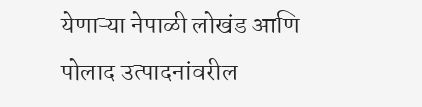येणाऱ्या नेपाळी लोखंड आणि पोलाद उत्पादनांवरील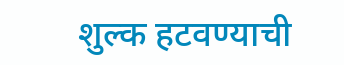शुल्क हटवण्याची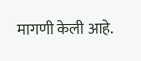मागणी केली आहे.